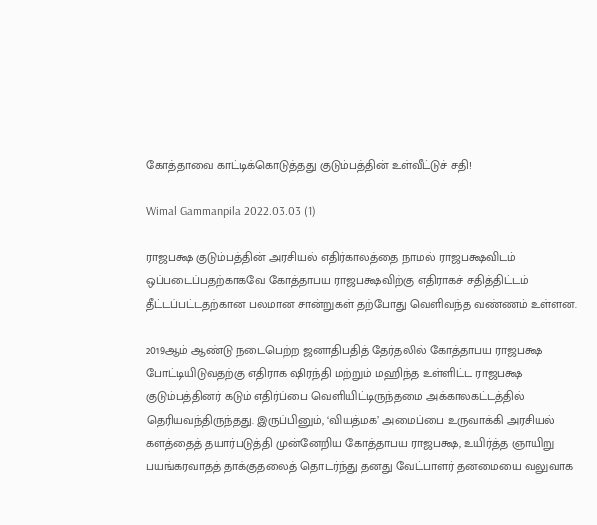கோத்தாவை காட்டிக்கொடுத்தது குடும்பத்தின் உள்வீட்டுச் சதி!

Wimal Gammanpila 2022.03.03 (1)

ராஜபக்ஷ குடும்பத்தின் அரசியல் எதிர்காலத்தை நாமல் ராஜபக்ஷவிடம் ஒப்படைப்பதற்காகவே கோத்தாபய ராஜபக்ஷவிற்கு எதிராகச் சதித்திட்டம் தீட்டப்பட்டதற்கான பலமான சான்றுகள் தற்போது வெளிவந்த வண்ணம் உள்ளன.

2019ஆம் ஆண்டு நடைபெற்ற ஜனாதிபதித் தேர்தலில் கோத்தாபய ராஜபக்ஷ போட்டியிடுவதற்கு எதிராக ஷிரந்தி மற்றும் மஹிந்த உள்ளிட்ட ராஜபக்ஷ குடும்பத்தினர் கடும் எதிர்ப்பை வெளியிட்டிருந்தமை அக்காலகட்டத்தில் தெரியவந்திருந்தது. இருப்பினும், ‘வியத்மக’ அமைப்பை உருவாக்கி அரசியல் களத்தைத் தயார்படுத்தி முன்னேறிய கோத்தாபய ராஜபக்ஷ, உயிர்த்த ஞாயிறு பயங்கரவாதத் தாக்குதலைத் தொடர்ந்து தனது வேட்பாளர் தனமையை வலுவாக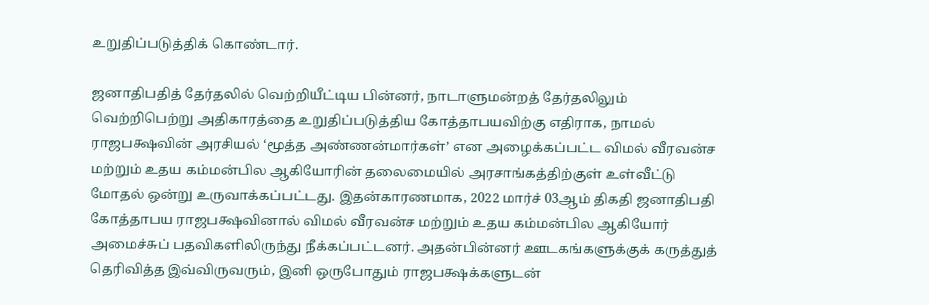உறுதிப்படுத்திக் கொண்டார்.

ஜனாதிபதித் தேர்தலில் வெற்றியீட்டிய பின்னர், நாடாளுமன்றத் தேர்தலிலும் வெற்றிபெற்று அதிகாரத்தை உறுதிப்படுத்திய கோத்தாபயவிற்கு எதிராக, நாமல் ராஜபக்ஷவின் அரசியல் ‘மூத்த அண்ணன்மார்கள்’ என அழைக்கப்பட்ட விமல் வீரவன்ச மற்றும் உதய கம்மன்பில ஆகியோரின் தலைமையில் அரசாங்கத்திற்குள் உள்வீட்டு மோதல் ஒன்று உருவாக்கப்பட்டது. இதன்காரணமாக, 2022 மார்ச் 03ஆம் திகதி ஜனாதிபதி கோத்தாபய ராஜபக்ஷவினால் விமல் வீரவன்ச மற்றும் உதய கம்மன்பில ஆகியோர் அமைச்சுப் பதவிகளிலிருந்து நீக்கப்பட்டனர். அதன்பின்னர் ஊடகங்களுக்குக் கருத்துத் தெரிவித்த இவ்விருவரும், இனி ஒருபோதும் ராஜபக்ஷக்களுடன்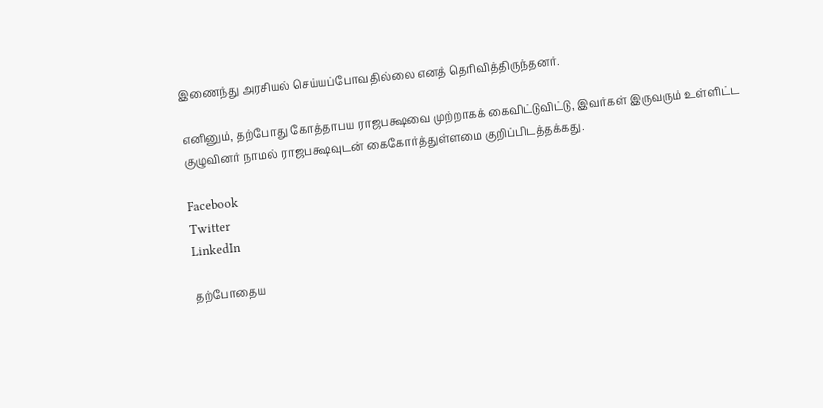இணைந்து அரசியல் செய்யப்போவதில்லை எனத் தெரிவித்திருந்தனர்.

எனினும், தற்போது கோத்தாபய ராஜபக்ஷவை முற்றாகக் கைவிட்டுவிட்டு, இவர்கள் இருவரும் உள்ளிட்ட குழுவினர் நாமல் ராஜபக்ஷவுடன் கைகோர்த்துள்ளமை குறிப்பிடத்தக்கது.

Facebook
Twitter
LinkedIn

தற்போதைய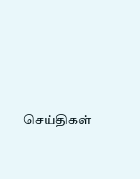செய்திகள்